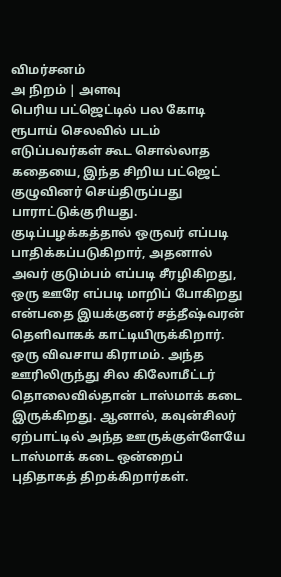விமர்சனம்
அ நிறம் | அளவு
பெரிய பட்ஜெட்டில் பல கோடி ரூபாய் செலவில் படம் எடுப்பவர்கள் கூட சொல்லாத கதையை, இந்த சிறிய பட்ஜெட் குழுவினர் செய்திருப்பது பாராட்டுக்குரியது.
குடிப்பழக்கத்தால் ஒருவர் எப்படி பாதிக்கப்படுகிறார், அதனால் அவர் குடும்பம் எப்படி சீரழிகிறது, ஒரு ஊரே எப்படி மாறிப் போகிறது என்பதை இயக்குனர் சத்தீஷ்வரன் தெளிவாகக் காட்டியிருக்கிறார்.
ஒரு விவசாய கிராமம். அந்த ஊரிலிருந்து சில கிலோமீட்டர் தொலைவில்தான் டாஸ்மாக் கடை இருக்கிறது. ஆனால், கவுன்சிலர் ஏற்பாட்டில் அந்த ஊருக்குள்ளேயே டாஸ்மாக் கடை ஒன்றைப் புதிதாகத் திறக்கிறார்கள்.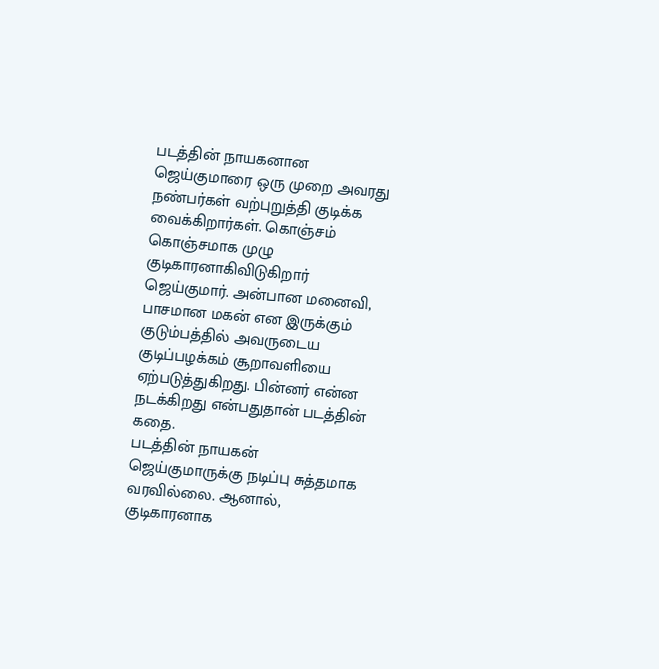படத்தின் நாயகனான ஜெய்குமாரை ஒரு முறை அவரது நண்பர்கள் வற்புறுத்தி குடிக்க வைக்கிறார்கள். கொஞ்சம் கொஞ்சமாக முழு குடிகாரனாகிவிடுகிறார் ஜெய்குமார். அன்பான மனைவி, பாசமான மகன் என இருக்கும் குடும்பத்தில் அவருடைய குடிப்பழக்கம் சூறாவளியை ஏற்படுத்துகிறது. பின்னர் என்ன நடக்கிறது என்பதுதான் படத்தின் கதை.
படத்தின் நாயகன் ஜெய்குமாருக்கு நடிப்பு சுத்தமாக வரவில்லை. ஆனால், குடிகாரனாக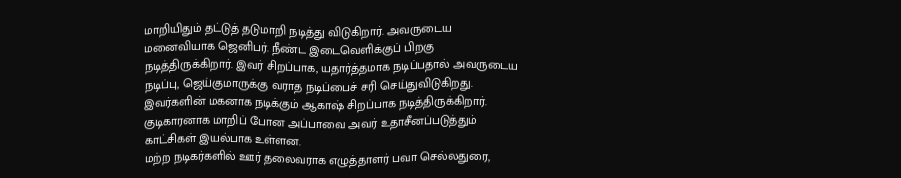மாறியிதும் தட்டுத் தடுமாறி நடித்து விடுகிறார். அவருடைய மனைவியாக ஜெனிபர். நீண்ட இடைவெளிக்குப் பிறகு நடித்திருக்கிறார். இவர் சிறப்பாக, யதார்த்தமாக நடிப்பதால் அவருடைய நடிப்பு, ஜெய்குமாருக்கு வராத நடிப்பைச் சரி செய்துவிடுகிறது. இவர்களின் மகனாக நடிக்கும் ஆகாஷ் சிறப்பாக நடித்திருக்கிறார். குடிகாரனாக மாறிப் போன அப்பாவை அவர் உதாசீனப்படுத்தும் காட்சிகள் இயல்பாக உள்ளன.
மற்ற நடிகர்களில் ஊர் தலைவராக எழுத்தாளர் பவா செல்லதுரை,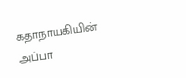கதாநாயகியின் அப்பா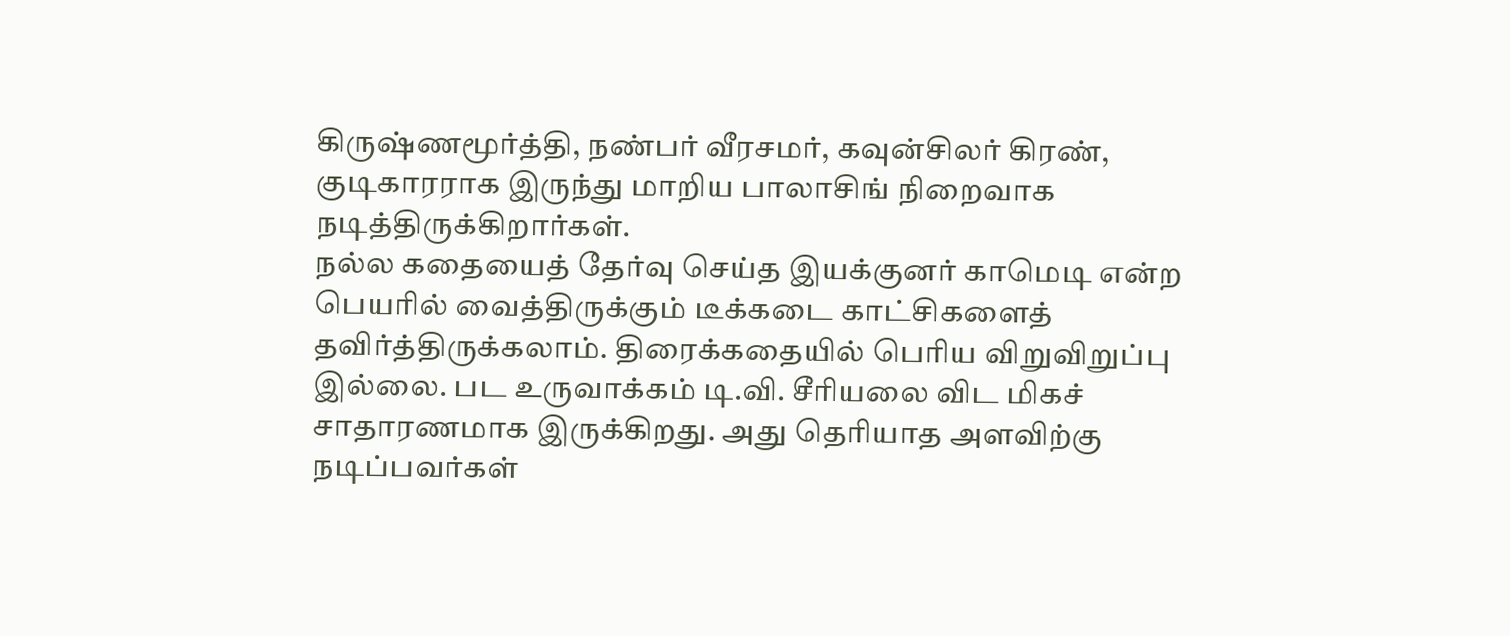கிருஷ்ணமூர்த்தி, நண்பர் வீரசமர், கவுன்சிலர் கிரண், குடிகாரராக இருந்து மாறிய பாலாசிங் நிறைவாக நடித்திருக்கிறார்கள்.
நல்ல கதையைத் தேர்வு செய்த இயக்குனர் காமெடி என்ற பெயரில் வைத்திருக்கும் டீக்கடை காட்சிகளைத் தவிர்த்திருக்கலாம். திரைக்கதையில் பெரிய விறுவிறுப்பு இல்லை. பட உருவாக்கம் டி.வி. சீரியலை விட மிகச் சாதாரணமாக இருக்கிறது. அது தெரியாத அளவிற்கு நடிப்பவர்கள்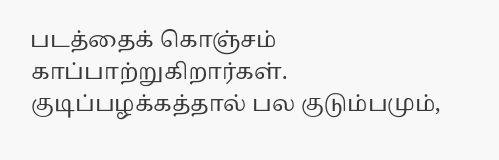படத்தைக் கொஞ்சம் காப்பாற்றுகிறார்கள்.
குடிப்பழக்கத்தால் பல குடும்பமும்,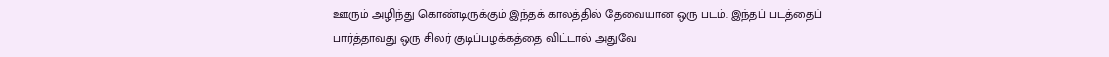ஊரும் அழிந்து கொண்டிருக்கும் இந்தக் காலத்தில் தேவையான ஒரு படம். இந்தப் படத்தைப் பார்த்தாவது ஒரு சிலர் குடிப்பழக்கத்தை விட்டால் அதுவே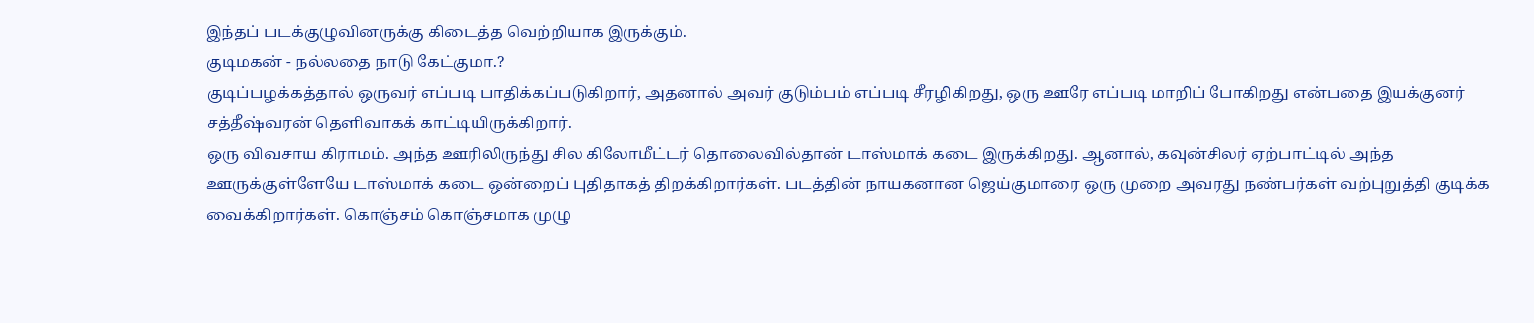இந்தப் படக்குழுவினருக்கு கிடைத்த வெற்றியாக இருக்கும்.
குடிமகன் - நல்லதை நாடு கேட்குமா.?
குடிப்பழக்கத்தால் ஒருவர் எப்படி பாதிக்கப்படுகிறார், அதனால் அவர் குடும்பம் எப்படி சீரழிகிறது, ஒரு ஊரே எப்படி மாறிப் போகிறது என்பதை இயக்குனர் சத்தீஷ்வரன் தெளிவாகக் காட்டியிருக்கிறார்.
ஒரு விவசாய கிராமம். அந்த ஊரிலிருந்து சில கிலோமீட்டர் தொலைவில்தான் டாஸ்மாக் கடை இருக்கிறது. ஆனால், கவுன்சிலர் ஏற்பாட்டில் அந்த ஊருக்குள்ளேயே டாஸ்மாக் கடை ஒன்றைப் புதிதாகத் திறக்கிறார்கள். படத்தின் நாயகனான ஜெய்குமாரை ஒரு முறை அவரது நண்பர்கள் வற்புறுத்தி குடிக்க வைக்கிறார்கள். கொஞ்சம் கொஞ்சமாக முழு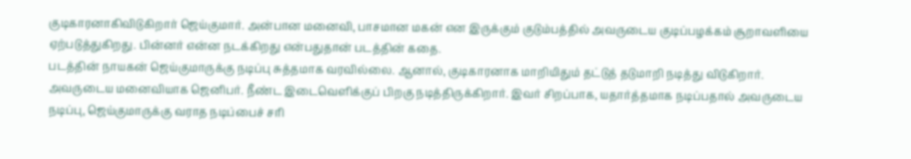குடிகாரனாகிவிடுகிறார் ஜெய்குமார். அன்பான மனைவி, பாசமான மகன் என இருக்கும் குடும்பத்தில் அவருடைய குடிப்பழக்கம் சூறாவளியை ஏற்படுத்துகிறது. பின்னர் என்ன நடக்கிறது என்பதுதான் படத்தின் கதை.
படத்தின் நாயகன் ஜெய்குமாருக்கு நடிப்பு சுத்தமாக வரவில்லை. ஆனால், குடிகாரனாக மாறியிதும் தட்டுத் தடுமாறி நடித்து விடுகிறார். அவருடைய மனைவியாக ஜெனிபர். நீண்ட இடைவெளிக்குப் பிறகு நடித்திருக்கிறார். இவர் சிறப்பாக, யதார்த்தமாக நடிப்பதால் அவருடைய நடிப்பு, ஜெய்குமாருக்கு வராத நடிப்பைச் சரி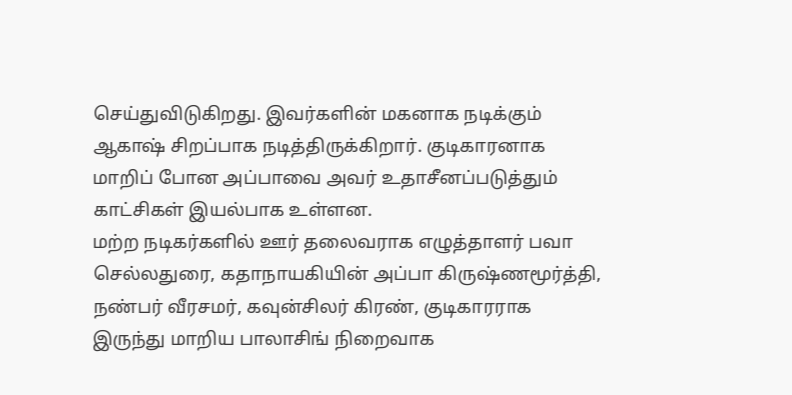செய்துவிடுகிறது. இவர்களின் மகனாக நடிக்கும் ஆகாஷ் சிறப்பாக நடித்திருக்கிறார். குடிகாரனாக மாறிப் போன அப்பாவை அவர் உதாசீனப்படுத்தும் காட்சிகள் இயல்பாக உள்ளன.
மற்ற நடிகர்களில் ஊர் தலைவராக எழுத்தாளர் பவா செல்லதுரை, கதாநாயகியின் அப்பா கிருஷ்ணமூர்த்தி, நண்பர் வீரசமர், கவுன்சிலர் கிரண், குடிகாரராக இருந்து மாறிய பாலாசிங் நிறைவாக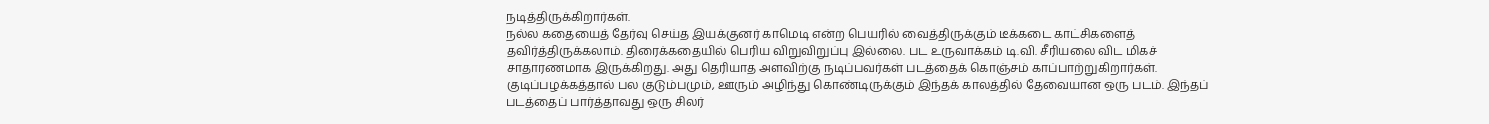நடித்திருக்கிறார்கள்.
நல்ல கதையைத் தேர்வு செய்த இயக்குனர் காமெடி என்ற பெயரில் வைத்திருக்கும் டீக்கடை காட்சிகளைத் தவிர்த்திருக்கலாம். திரைக்கதையில் பெரிய விறுவிறுப்பு இல்லை. பட உருவாக்கம் டி.வி. சீரியலை விட மிகச் சாதாரணமாக இருக்கிறது. அது தெரியாத அளவிற்கு நடிப்பவர்கள் படத்தைக் கொஞ்சம் காப்பாற்றுகிறார்கள்.
குடிப்பழக்கத்தால் பல குடும்பமும், ஊரும் அழிந்து கொண்டிருக்கும் இந்தக் காலத்தில் தேவையான ஒரு படம். இந்தப் படத்தைப் பார்த்தாவது ஒரு சிலர்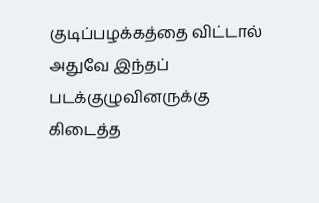குடிப்பழக்கத்தை விட்டால் அதுவே இந்தப் படக்குழுவினருக்கு கிடைத்த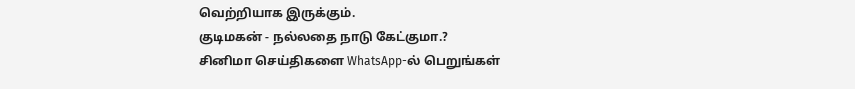வெற்றியாக இருக்கும்.
குடிமகன் - நல்லதை நாடு கேட்குமா.?
சினிமா செய்திகளை WhatsApp-ல் பெறுங்கள்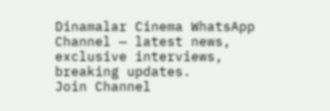Dinamalar Cinema WhatsApp Channel — latest news, exclusive interviews, breaking updates.
Join Channel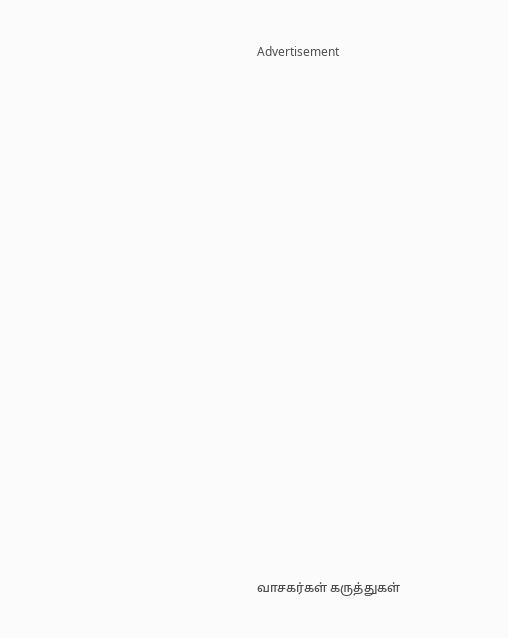Advertisement



















வாசகர்கள் கருத்துகள்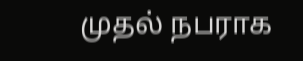முதல் நபராக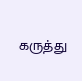கருத்து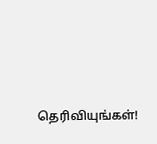தெரிவியுங்கள்!